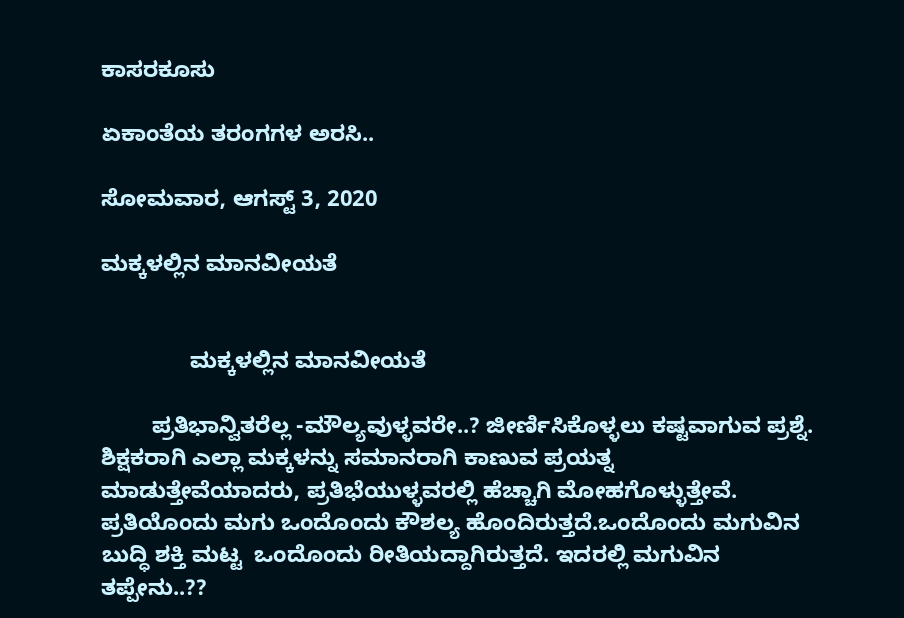ಕಾಸರಕೂಸು

ಏಕಾಂತೆಯ ತರಂಗಗಳ ಅರಸಿ..

ಸೋಮವಾರ, ಆಗಸ್ಟ್ 3, 2020

ಮಕ್ಕಳಲ್ಲಿನ ಮಾನವೀಯತೆ


              ಮಕ್ಕಳಲ್ಲಿನ ಮಾನವೀಯತೆ

        ಪ್ರತಿಭಾನ್ವಿತರೆಲ್ಲ -ಮೌಲ್ಯವುಳ್ಳವರೇ..? ಜೀರ್ಣಿಸಿಕೊಳ್ಳಲು ಕಷ್ಟವಾಗುವ ಪ್ರಶ್ನೆ.   ಶಿಕ್ಷಕರಾಗಿ ಎಲ್ಲಾ ಮಕ್ಕಳನ್ನು ಸಮಾನರಾಗಿ ಕಾಣುವ ಪ್ರಯತ್ನ ಮಾಡುತ್ತೇವೆಯಾದರು, ಪ್ರತಿಭೆಯುಳ್ಳವರಲ್ಲಿ ಹೆಚ್ಚಾಗಿ ಮೋಹಗೊಳ್ಳುತ್ತೇವೆ. ಪ್ರತಿಯೊಂದು ಮಗು ಒಂದೊಂದು ಕೌಶಲ್ಯ ಹೊಂದಿರುತ್ತದೆ.ಒಂದೊಂದು ಮಗುವಿನ ಬುದ್ಧಿ ಶಕ್ತಿ ಮಟ್ಟ  ಒಂದೊಂದು ರೀತಿಯದ್ದಾಗಿರುತ್ತದೆ. ಇದರಲ್ಲಿ ಮಗುವಿನ ತಪ್ಪೇನು..??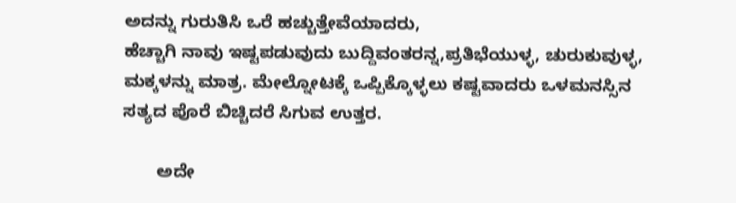ಅದನ್ನು ಗುರುತಿಸಿ ಒರೆ ಹಚ್ಚುತ್ತೇವೆಯಾದರು,
ಹೆಚ್ಚಾಗಿ ನಾವು ಇಷ್ಟಪಡುವುದು ಬುದ್ದಿವಂತರನ್ನ,ಪ್ರತಿಭೆಯುಳ್ಳ, ಚುರುಕುವುಳ್ಳ, ಮಕ್ಕಳನ್ನು ಮಾತ್ರ. ಮೇಲ್ನೋಟಕ್ಕೆ ಒಪ್ಪಿಕ್ಕೊಳ್ಳಲು ಕಷ್ಟವಾದರು ಒಳಮನಸ್ಸಿನ  ಸತ್ಯದ ಪೊರೆ ಬಿಚ್ಚಿದರೆ ಸಿಗುವ ಉತ್ತರ.

       ಅದೇ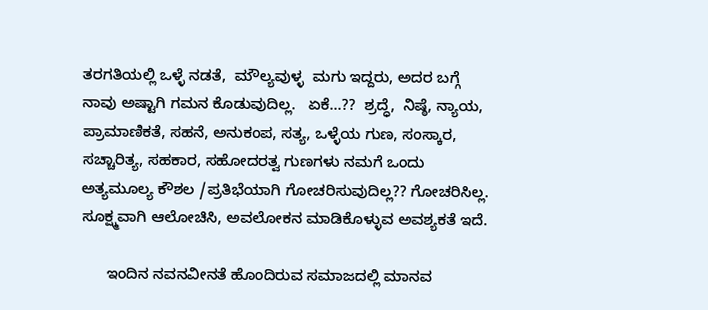ತರಗತಿಯಲ್ಲಿ ಒಳ್ಳೆ ನಡತೆ,  ಮೌಲ್ಯವುಳ್ಳ  ಮಗು ಇದ್ದರು, ಅದರ ಬಗ್ಗೆ ನಾವು ಅಷ್ಟಾಗಿ ಗಮನ ಕೊಡುವುದಿಲ್ಲ.   ಏಕೆ...??  ಶ್ರದ್ಧೆ,  ನಿಷ್ಠೆ, ನ್ಯಾಯ, ಪ್ರಾಮಾಣಿಕತೆ, ಸಹನೆ, ಅನುಕಂಪ, ಸತ್ಯ, ಒಳ್ಳೆಯ ಗುಣ, ಸಂಸ್ಕಾರ, ಸಚ್ಚಾರಿತ್ಯ, ಸಹಕಾರ, ಸಹೋದರತ್ವ ಗುಣಗಳು ನಮಗೆ ಒಂದು ಅತ್ಯಮೂಲ್ಯ ಕೌಶಲ /ಪ್ರತಿಭೆಯಾಗಿ ಗೋಚರಿಸುವುದಿಲ್ಲ?? ಗೋಚರಿಸಿಲ್ಲ. ಸೂಕ್ಷ್ಮವಾಗಿ ಆಲೋಚಿಸಿ, ಅವಲೋಕನ ಮಾಡಿಕೊಳ್ಳುವ ಅವಶ್ಯಕತೆ ಇದೆ.

      ಇಂದಿನ ನವನವೀನತೆ ಹೊಂದಿರುವ ಸಮಾಜದಲ್ಲಿ ಮಾನವ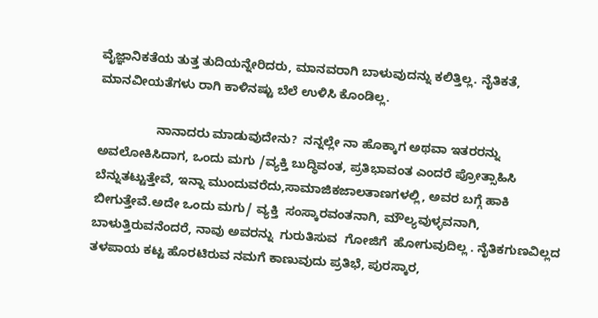ವೈಜ್ಞಾನಿಕತೆಯ ತುತ್ತ ತುದಿಯನ್ನೇರಿದರು, ಮಾನವರಾಗಿ ಬಾಳುವುದನ್ನು ಕಲಿತ್ತಿಲ್ಲ. ನೈತಿಕತೆ, ಮಾನವೀಯತೆಗಳು ರಾಗಿ ಕಾಳಿನಷ್ಟು ಬೆಲೆ ಉಳಿಸಿ ಕೊಂಡಿಲ್ಲ.

                 ನಾನಾದರು ಮಾಡುವುದೇನು?  ನನ್ನಲ್ಲೇ ನಾ ಹೊಕ್ಕಾಗ ಅಥವಾ ಇತರರನ್ನು ಅವಲೋಕಿಸಿದಾಗ, ಒಂದು ಮಗು /ವ್ಯಕ್ತಿ ಬುದ್ಧಿವಂತ, ಪ್ರತಿಭಾವಂತ ಎಂದರೆ ಪ್ರೋತ್ಸಾಹಿಸಿ ಬೆನ್ನುತಟ್ಟುತ್ತೇವೆ, ಇನ್ನಾ ಮುಂದುವರೆದು,ಸಾಮಾಜಿಕಜಾಲತಾಣಗಳಲ್ಲಿ, ಅವರ ಬಗ್ಗೆ ಹಾಕಿ ಬೀಗುತ್ತೇವೆ.ಅದೇ ಒಂದು ಮಗು/ ವ್ಯಕ್ತಿ  ಸಂಸ್ಕಾರವಂತನಾಗಿ, ಮೌಲ್ಯವುಳ್ಳವನಾಗಿ,  ಬಾಳುತ್ತಿರುವನೆಂದರೆ, ನಾವು ಅವರನ್ನು  ಗುರುತಿಸುವ  ಗೋಜಿಗೆ  ಹೋಗುವುದಿಲ್ಲ . ನೈತಿಕಗುಣವಿಲ್ಲದ ತಳಪಾಯ ಕಟ್ಟ ಹೊರಟಿರುವ ನಮಗೆ ಕಾಣುವುದು ಪ್ರತಿಭೆ, ಪುರಸ್ಕಾರ,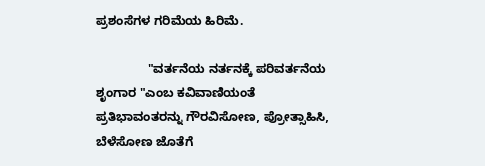ಪ್ರಶಂಸೆಗಳ ಗರಿಮೆಯ ಹಿರಿಮೆ.

               "ವರ್ತನೆಯ ನರ್ತನಕ್ಕೆ ಪರಿವರ್ತನೆಯ ಶೃಂಗಾರ "ಎಂಬ ಕವಿವಾಣಿಯಂತೆ ಪ್ರತಿಭಾವಂತರನ್ನು ಗೌರವಿಸೋಣ, ಪ್ರೋತ್ಸಾಹಿಸಿ, ಬೆಳೆಸೋಣ ಜೊತೆಗೆ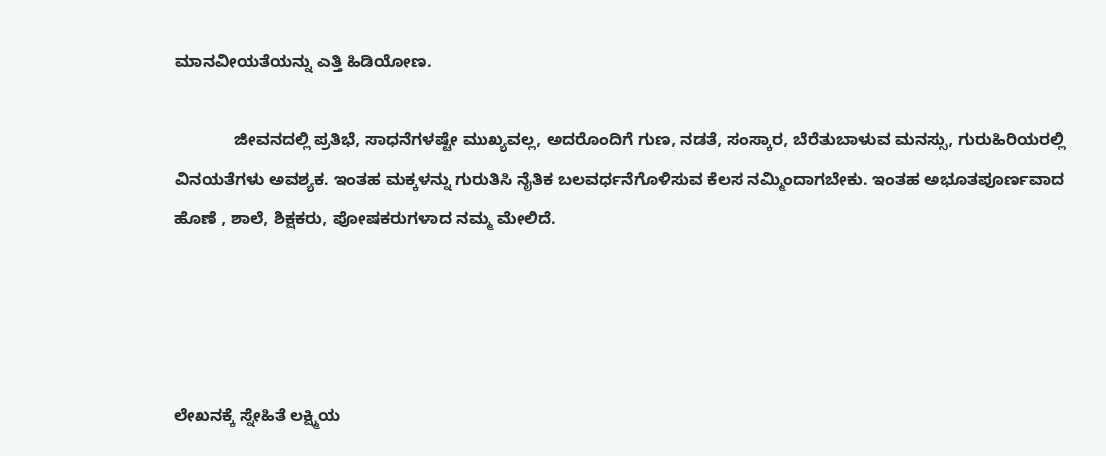ಮಾನವೀಯತೆಯನ್ನು ಎತ್ತಿ ಹಿಡಿಯೋಣ.

             ಜೀವನದಲ್ಲಿ ಪ್ರತಿಭೆ, ಸಾಧನೆಗಳಷ್ಟೇ ಮುಖ್ಯವಲ್ಲ, ಅದರೊಂದಿಗೆ ಗುಣ, ನಡತೆ, ಸಂಸ್ಕಾರ, ಬೆರೆತುಬಾಳುವ ಮನಸ್ಸು, ಗುರುಹಿರಿಯರಲ್ಲಿ ವಿನಯತೆಗಳು ಅವಶ್ಯಕ. ಇಂತಹ ಮಕ್ಕಳನ್ನು ಗುರುತಿಸಿ ನೈತಿಕ ಬಲವರ್ಧನೆಗೊಳಿಸುವ ಕೆಲಸ ನಮ್ಮಿಂದಾಗಬೇಕು. ಇಂತಹ ಅಭೂತಪೂರ್ಣವಾದ  ಹೊಣೆ , ಶಾಲೆ, ಶಿಕ್ಷಕರು, ಪೋಷಕರುಗಳಾದ ನಮ್ಮ ಮೇಲಿದೆ.




ಲೇಖನಕ್ಕೆ ಸ್ನೇಹಿತೆ ಲಕ್ಷ್ಮಿಯ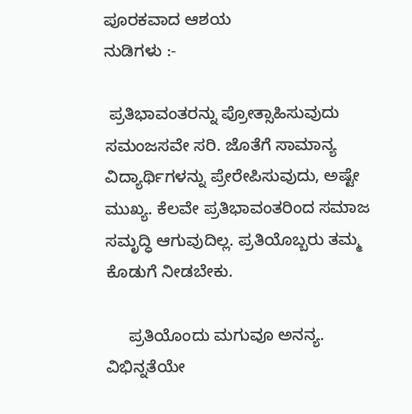ಪೂರಕವಾದ ಆಶಯ                                     ನುಡಿಗಳು :-

 ಪ್ರತಿಭಾವಂತರನ್ನು ಪ್ರೋತ್ಸಾಹಿಸುವುದು ಸಮಂಜಸವೇ ಸರಿ. ಜೊತೆಗೆ ಸಾಮಾನ್ಯ ವಿದ್ಯಾರ್ಥಿಗಳನ್ನು ಪ್ರೇರೇಪಿಸುವುದು, ಅಷ್ಟೇ ಮುಖ್ಯ. ಕೆಲವೇ ಪ್ರತಿಭಾವಂತರಿಂದ ಸಮಾಜ ಸಮೃದ್ಧಿ ಆಗುವುದಿಲ್ಲ. ಪ್ರತಿಯೊಬ್ಬರು ತಮ್ಮ ಕೊಡುಗೆ ನೀಡಬೇಕು.

     ಪ್ರತಿಯೊಂದು ಮಗುವೂ ಅನನ್ಯ. ವಿಭಿನ್ನತೆಯೇ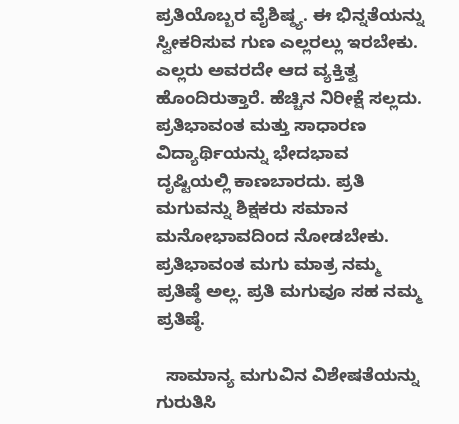ಪ್ರತಿಯೊಬ್ಬರ ವೈಶಿಷ್ಠ್ಯ. ಈ ಭಿನ್ನತೆಯನ್ನು ಸ್ವೀಕರಿಸುವ ಗುಣ ಎಲ್ಲರಲ್ಲು ಇರಬೇಕು. ಎಲ್ಲರು ಅವರದೇ ಆದ ವ್ಯಕ್ತಿತ್ವ ಹೊಂದಿರುತ್ತಾರೆ. ಹೆಚ್ಚಿನ ನಿರೀಕ್ಷೆ ಸಲ್ಲದು. ಪ್ರತಿಭಾವಂತ ಮತ್ತು ಸಾಧಾರಣ ವಿದ್ಯಾರ್ಥಿಯನ್ನು ಭೇದಭಾವ ದೃಷ್ಟಿಯಲ್ಲಿ ಕಾಣಬಾರದು. ಪ್ರತಿ ಮಗುವನ್ನು ಶಿಕ್ಷಕರು ಸಮಾನ ಮನೋಭಾವದಿಂದ ನೋಡಬೇಕು. ಪ್ರತಿಭಾವಂತ ಮಗು ಮಾತ್ರ ನಮ್ಮ ಪ್ರತಿಷ್ಠೆ ಅಲ್ಲ. ಪ್ರತಿ ಮಗುವೂ ಸಹ ನಮ್ಮ ಪ್ರತಿಷ್ಠೆ.

  ಸಾಮಾನ್ಯ ಮಗುವಿನ ವಿಶೇಷತೆಯನ್ನು ಗುರುತಿಸಿ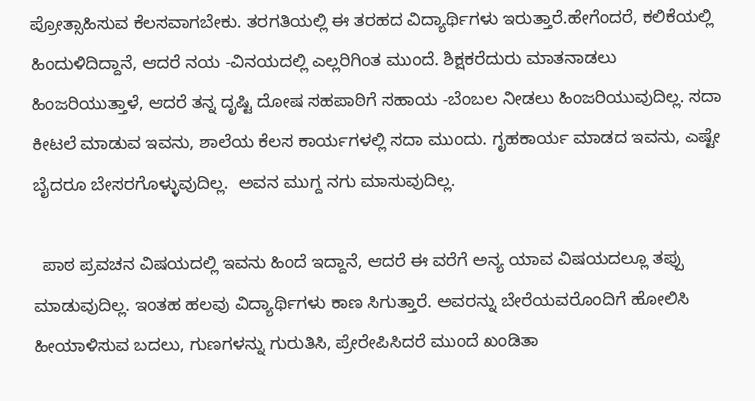ಪ್ರೋತ್ಸಾಹಿಸುವ ಕೆಲಸವಾಗಬೇಕು. ತರಗತಿಯಲ್ಲಿ ಈ ತರಹದ ವಿದ್ಯಾರ್ಥಿಗಳು ಇರುತ್ತಾರೆ.ಹೇಗೆಂದರೆ, ಕಲಿಕೆಯಲ್ಲಿ ಹಿಂದುಳಿದಿದ್ದಾನೆ, ಆದರೆ ನಯ -ವಿನಯದಲ್ಲಿ ಎಲ್ಲರಿಗಿಂತ ಮುಂದೆ. ಶಿಕ್ಷಕರೆದುರು ಮಾತನಾಡಲು ಹಿಂಜರಿಯುತ್ತಾಳೆ, ಆದರೆ ತನ್ನ ದೃಷ್ಟಿ ದೋಷ ಸಹಪಾಠಿಗೆ ಸಹಾಯ -ಬೆಂಬಲ ನೀಡಲು ಹಿಂಜರಿಯುವುದಿಲ್ಲ. ಸದಾ ಕೀಟಲೆ ಮಾಡುವ ಇವನು, ಶಾಲೆಯ ಕೆಲಸ ಕಾರ್ಯಗಳಲ್ಲಿ ಸದಾ ಮುಂದು. ಗೃಹಕಾರ್ಯ ಮಾಡದ ಇವನು, ಎಷ್ಟೇ ಬೈದರೂ ಬೇಸರಗೊಳ್ಳುವುದಿಲ್ಲ.  ಅವನ ಮುಗ್ದ ನಗು ಮಾಸುವುದಿಲ್ಲ.

  ಪಾಠ ಪ್ರವಚನ ವಿಷಯದಲ್ಲಿ ಇವನು ಹಿಂದೆ ಇದ್ದಾನೆ, ಆದರೆ ಈ ವರೆಗೆ ಅನ್ಯ ಯಾವ ವಿಷಯದಲ್ಲೂ ತಪ್ಪು ಮಾಡುವುದಿಲ್ಲ. ಇಂತಹ ಹಲವು ವಿದ್ಯಾರ್ಥಿಗಳು ಕಾಣ ಸಿಗುತ್ತಾರೆ. ಅವರನ್ನು ಬೇರೆಯವರೊಂದಿಗೆ ಹೋಲಿಸಿ ಹೀಯಾಳಿಸುವ ಬದಲು, ಗುಣಗಳನ್ನು ಗುರುತಿಸಿ, ಪ್ರೇರೇಪಿಸಿದರೆ ಮುಂದೆ ಖಂಡಿತಾ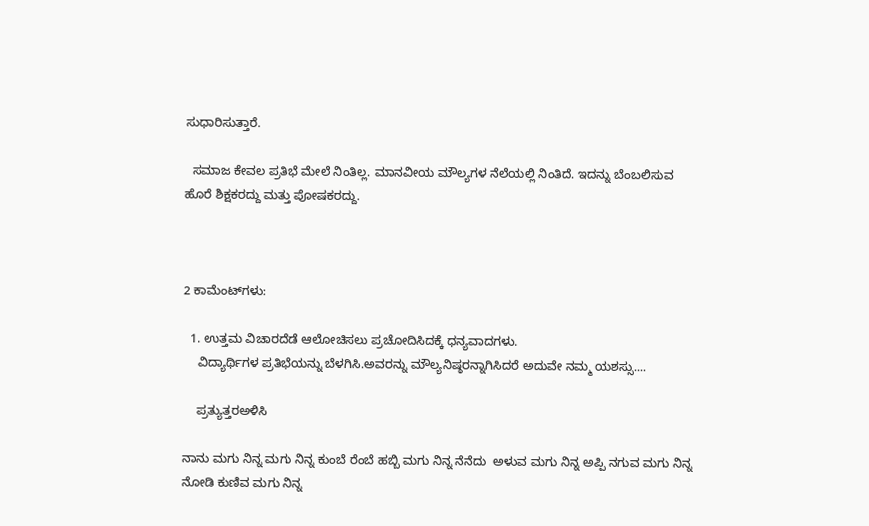ಸುಧಾರಿಸುತ್ತಾರೆ.

  ಸಮಾಜ ಕೇವಲ ಪ್ರತಿಭೆ ಮೇಲೆ ನಿಂತಿಲ್ಲ. ಮಾನವೀಯ ಮೌಲ್ಯಗಳ ನೆಲೆಯಲ್ಲಿ ನಿಂತಿದೆ. ಇದನ್ನು ಬೆಂಬಲಿಸುವ ಹೊರೆ ಶಿಕ್ಷಕರದ್ದು ಮತ್ತು ಪೋಷಕರದ್ದು.



2 ಕಾಮೆಂಟ್‌ಗಳು:

  1. ಉತ್ತಮ ವಿಚಾರದೆಡೆ ಆಲೋಚಿಸಲು ಪ್ರಚೋದಿಸಿದಕ್ಕೆ ಧನ್ಯವಾದಗಳು.
    ವಿದ್ಯಾರ್ಥಿಗಳ ಪ್ರತಿಭೆಯನ್ನು ಬೆಳಗಿಸಿ.ಅವರನ್ನು ಮೌಲ್ಯನಿಷ್ಠರನ್ನಾಗಿಸಿದರೆ ಅದುವೇ ನಮ್ಮ ಯಶಸ್ಸು....

    ಪ್ರತ್ಯುತ್ತರಅಳಿಸಿ

ನಾನು ಮಗು ನಿನ್ನ ಮಗು ನಿನ್ನ ಕುಂಬೆ ರೆಂಬೆ ಹಬ್ಬಿ ಮಗು ನಿನ್ನ ನೆನೆದು  ಅಳುವ ಮಗು ನಿನ್ನ ಅಪ್ಪಿ ನಗುವ ಮಗು ನಿನ್ನ ನೋಡಿ ಕುಣಿವ ಮಗು ನಿನ್ನ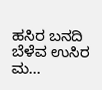ಹಸಿರ ಬನದಿ ಬೆಳೆವ ಉಸಿರ ಮ...